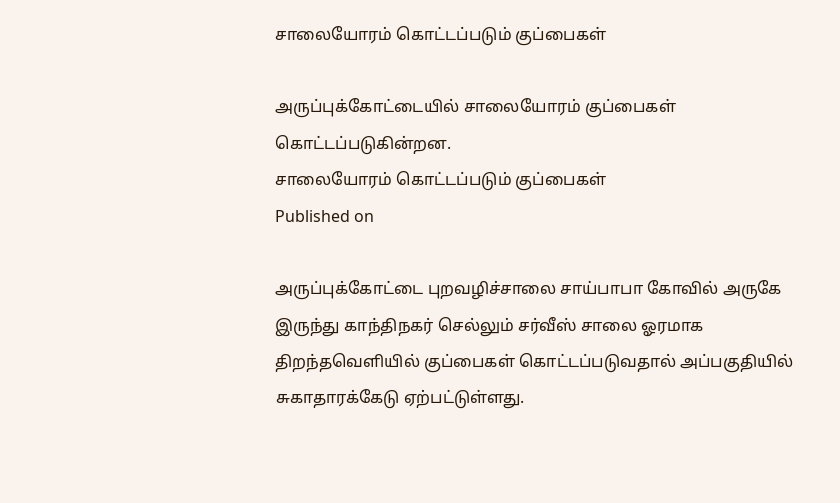சாலையோரம் கொட்டப்படும் குப்பைகள்

அருப்புக்கோட்டையில் சாலையோரம் குப்பைகள் கொட்டப்படுகின்றன.
சாலையோரம் கொட்டப்படும் குப்பைகள்
Published on

அருப்புக்கோட்டை புறவழிச்சாலை சாய்பாபா கோவில் அருகே இருந்து காந்திநகர் செல்லும் சர்வீஸ் சாலை ஓரமாக திறந்தவெளியில் குப்பைகள் கொட்டப்படுவதால் அப்பகுதியில் சுகாதாரக்கேடு ஏற்பட்டுள்ளது.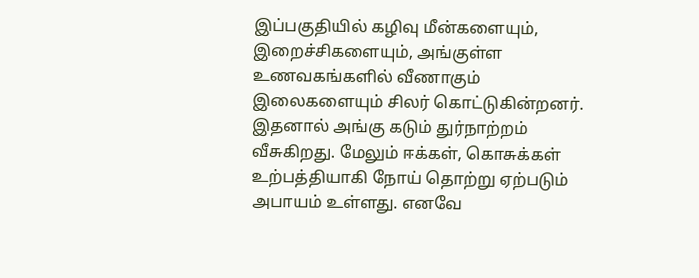இப்பகுதியில் கழிவு மீன்களையும், இறைச்சிகளையும், அங்குள்ள உணவகங்களில் வீணாகும் இலைகளையும் சிலர் கொட்டுகின்றனர். இதனால் அங்கு கடும் துர்நாற்றம் வீசுகிறது. மேலும் ஈக்கள், கொசுக்கள் உற்பத்தியாகி நோய் தொற்று ஏற்படும் அபாயம் உள்ளது. எனவே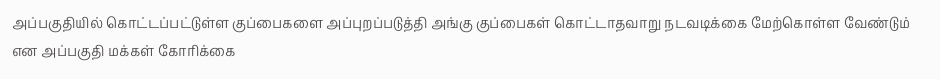அப்பகுதியில் கொட்டப்பட்டுள்ள குப்பைகளை அப்புறப்படுத்தி அங்கு குப்பைகள் கொட்டாதவாறு நடவடிக்கை மேற்கொள்ள வேண்டும் என அப்பகுதி மக்கள் கோரிக்கை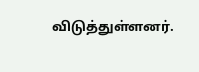விடுத்துள்ளனர்.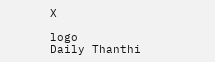X

logo
Daily Thanthi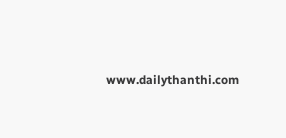www.dailythanthi.com